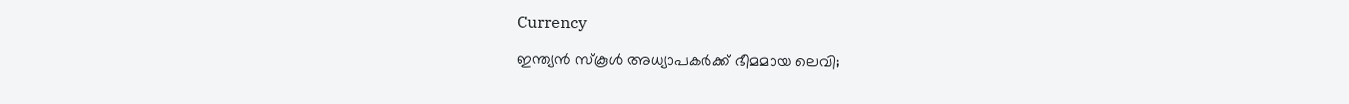Currency

ഇന്ത്യന്‍ സ്‌കൂള്‍ അധ്യാപകര്‍ക്ക് ഭീമമായ ലെവി;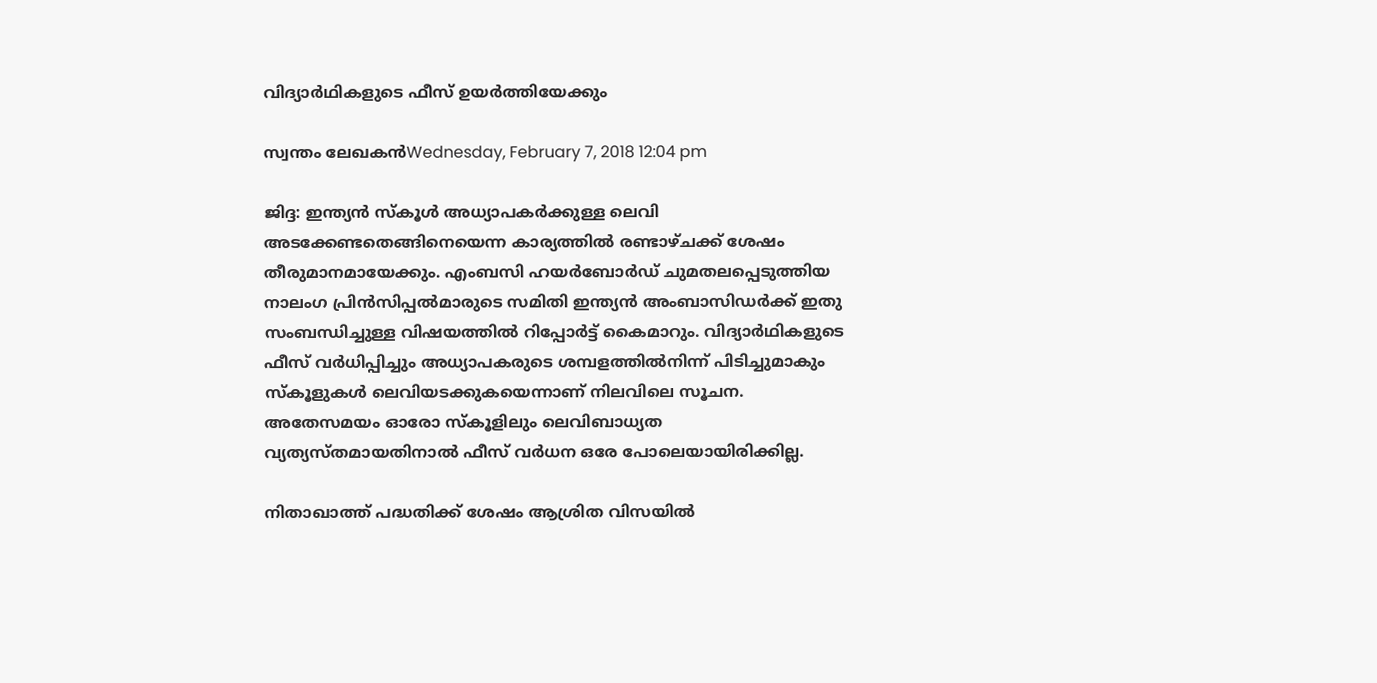വിദ്യാര്‍ഥികളുടെ ഫീസ് ഉയര്‍ത്തിയേക്കും

സ്വന്തം ലേഖകന്‍Wednesday, February 7, 2018 12:04 pm

ജിദ്ദ: ഇന്ത്യന്‍ സ്‌കൂള്‍ അധ്യാപകര്‍ക്കുള്ള ലെവി അടക്കേണ്ടതെങ്ങിനെയെന്ന കാര്യത്തില്‍ രണ്ടാഴ്ചക്ക് ശേഷം തീരുമാനമായേക്കും. എംബസി ഹയര്‍ബോര്‍ഡ് ചുമതലപ്പെടുത്തിയ നാലംഗ പ്രിന്‍സിപ്പല്‍മാരുടെ സമിതി ഇന്ത്യന്‍ അംബാസിഡര്‍ക്ക് ഇതു സംബന്ധിച്ചുള്ള വിഷയത്തില്‍ റിപ്പോര്‍ട്ട് കൈമാറും. വിദ്യാര്‍ഥികളുടെ ഫീസ് വര്‍ധിപ്പിച്ചും അധ്യാപകരുടെ ശമ്പളത്തില്‍നിന്ന് പിടിച്ചുമാകും സ്‌കൂളുകള്‍ ലെവിയടക്കുകയെന്നാണ് നിലവിലെ സൂചന. അതേസമയം ഓരോ സ്‌കൂളിലും ലെവിബാധ്യത വ്യത്യസ്തമായതിനാല്‍ ഫീസ് വര്‍ധന ഒരേ പോലെയായിരിക്കില്ല.

നിതാഖാത്ത് പദ്ധതിക്ക് ശേഷം ആശ്രിത വിസയില്‍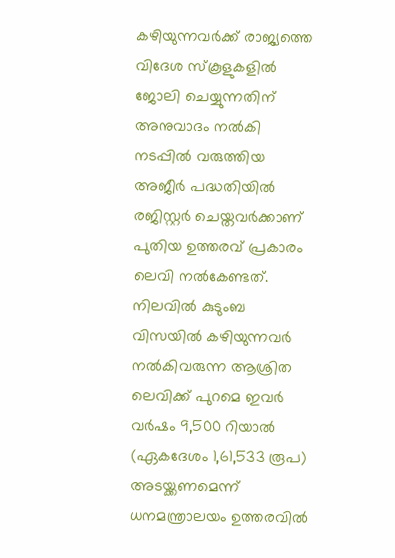കഴിയുന്നവര്‍ക്ക് രാജ്യത്തെ വിദേശ സ്‌കൂളുകളില്‍ ജോലി ചെയ്യുന്നതിന് അനുവാദം നല്‍കി നടപ്പില്‍ വരുത്തിയ അജീര്‍ പദ്ധതിയില്‍ രജിസ്റ്റര്‍ ചെയ്തവര്‍ക്കാണ് പുതിയ ഉത്തരവ് പ്രകാരം ലെവി നല്‍കേണ്ടത്. നിലവില്‍ കുടുംബ വിസയില്‍ കഴിയുന്നവര്‍ നല്‍കിവരുന്ന ആശ്രിത ലെവിക്ക് പുറമെ ഇവര്‍ വര്‍ഷം 9,500 റിയാല്‍ (ഏകദേശം 1,61,533 രൂപ) അടയ്ക്കണമെന്ന് ധനമന്ത്രാലയം ഉത്തരവില്‍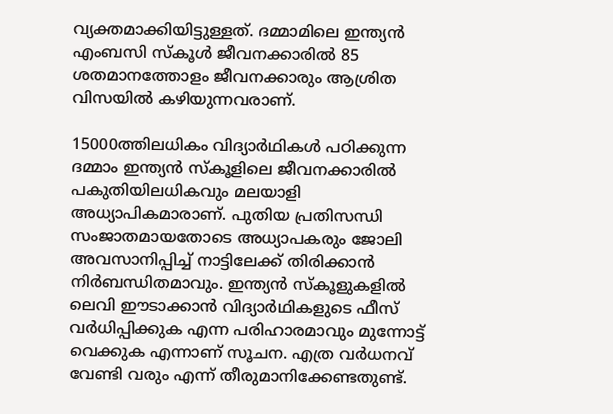വ്യക്തമാക്കിയിട്ടുള്ളത്. ദമ്മാമിലെ ഇന്ത്യന്‍ എംബസി സ്‌കൂള്‍ ജീവനക്കാരില്‍ 85 ശതമാനത്തോളം ജീവനക്കാരും ആശ്രിത വിസയില്‍ കഴിയുന്നവരാണ്.

15000ത്തിലധികം വിദ്യാര്‍ഥികള്‍ പഠിക്കുന്ന ദമ്മാം ഇന്ത്യന്‍ സ്‌കൂളിലെ ജീവനക്കാരില്‍ പകുതിയിലധികവും മലയാളി അധ്യാപികമാരാണ്. പുതിയ പ്രതിസന്ധി സംജാതമായതോടെ അധ്യാപകരും ജോലി അവസാനിപ്പിച്ച് നാട്ടിലേക്ക് തിരിക്കാന്‍ നിര്‍ബന്ധിതമാവും. ഇന്ത്യന്‍ സ്‌കൂളുകളില്‍ ലെവി ഈടാക്കാന്‍ വിദ്യാര്‍ഥികളുടെ ഫീസ് വര്‍ധിപ്പിക്കുക എന്ന പരിഹാരമാവും മുന്നോട്ട് വെക്കുക എന്നാണ് സൂചന. എത്ര വര്‍ധനവ് വേണ്ടി വരും എന്ന് തീരുമാനിക്കേണ്ടതുണ്ട്.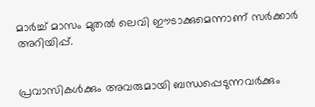മാര്‍ച്ച് മാസം മുതല്‍ ലെവി ഈടാക്കുമെന്നാണ് സര്‍ക്കാര്‍ അറിയിപ്പ്.


പ്രവാസികൾക്കും അവരുമായി ബന്ധപ്പെടുന്നവർക്കും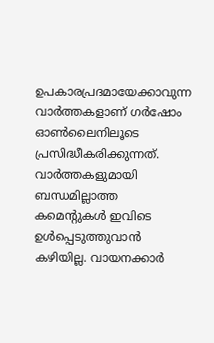ഉപകാരപ്രദമായേക്കാവുന്ന വാർത്തകളാണ് ഗർഷോം ഓൺലൈനിലൂടെ പ്രസിദ്ധീകരിക്കുന്നത്. വാർത്തകളുമായി ബന്ധമില്ലാത്ത കമെന്റുകൾ ഇവിടെ ഉൾപ്പെടുത്തുവാൻ കഴിയില്ല. വായനക്കാർ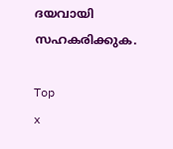ദയവായി സഹകരിക്കുക.

Top
x